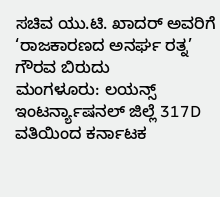ಸಚಿವ ಯು.ಟಿ. ಖಾದರ್ ಅವರಿಗೆ ‘ರಾಜಕಾರಣದ ಅನರ್ಘ ರತ್ನ’ ಗೌರವ ಬಿರುದು
ಮಂಗಳೂರು: ಲಯನ್ಸ್ ಇಂಟರ್ನ್ಯಾಷನಲ್ ಜಿಲ್ಲೆ 317D ವತಿಯಿಂದ ಕರ್ನಾಟಕ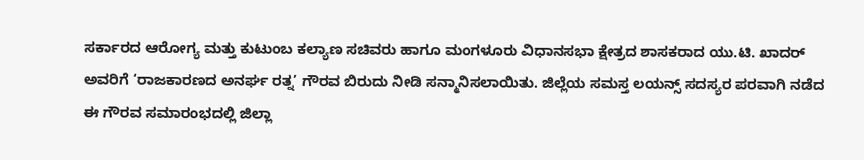ಸರ್ಕಾರದ ಆರೋಗ್ಯ ಮತ್ತು ಕುಟುಂಬ ಕಲ್ಯಾಣ ಸಚಿವರು ಹಾಗೂ ಮಂಗಳೂರು ವಿಧಾನಸಭಾ ಕ್ಷೇತ್ರದ ಶಾಸಕರಾದ ಯು.ಟಿ. ಖಾದರ್ ಅವರಿಗೆ ‘ರಾಜಕಾರಣದ ಅನರ್ಘ ರತ್ನ’ ಗೌರವ ಬಿರುದು ನೀಡಿ ಸನ್ಮಾನಿಸಲಾಯಿತು. ಜಿಲ್ಲೆಯ ಸಮಸ್ತ ಲಯನ್ಸ್ ಸದಸ್ಯರ ಪರವಾಗಿ ನಡೆದ ಈ ಗೌರವ ಸಮಾರಂಭದಲ್ಲಿ ಜಿಲ್ಲಾ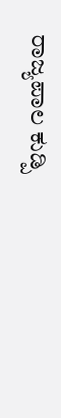ರಾಜ್ಯಪಾಲ ಕುಡ್ಪಿ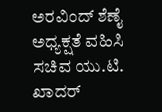ಅರವಿಂದ್ ಶೆಣೈ ಅಧ್ಯಕ್ಷತೆ ವಹಿಸಿ ಸಚಿವ ಯು.ಟಿ. ಖಾದರ್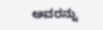ಅವರನ್ನು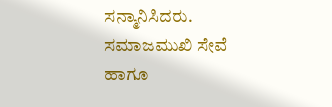ಸನ್ಮಾನಿಸಿದರು. ಸಮಾಜಮುಖಿ ಸೇವೆ ಹಾಗೂ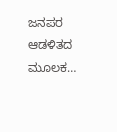ಜನಪರ ಆಡಳಿತದ ಮೂಲಕ…